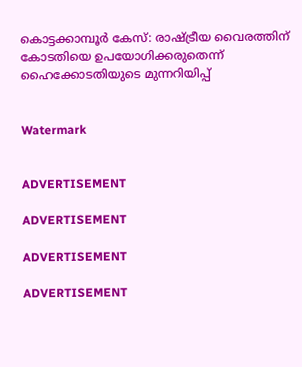കൊട്ടക്കാമ്പൂര്‍ കേസ്: രാഷ്ട്രീയ വൈരത്തിന് കോടതിയെ ഉപയോഗിക്കരുതെന്ന് ഹൈക്കോടതിയുടെ മുന്നറിയിപ്പ്


Watermark


ADVERTISEMENT

ADVERTISEMENT

ADVERTISEMENT

ADVERTISEMENT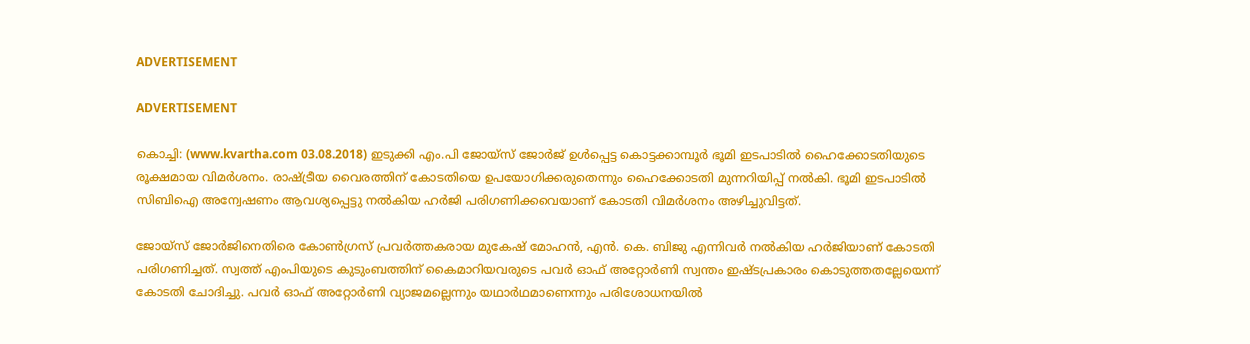ADVERTISEMENT

ADVERTISEMENT

കൊച്ചി: (www.kvartha.com 03.08.2018) ഇടുക്കി എം.പി ജോയ്‌സ് ജോര്‍ജ് ഉള്‍പ്പെട്ട കൊട്ടക്കാമ്പൂര്‍ ഭൂമി ഇടപാടില്‍ ഹൈക്കോടതിയുടെ രൂക്ഷമായ വിമര്‍ശനം. രാഷ്ട്രീയ വൈരത്തിന് കോടതിയെ ഉപയോഗിക്കരുതെന്നും ഹൈക്കോടതി മുന്നറിയിപ്പ് നല്‍കി. ഭൂമി ഇടപാടില്‍ സിബിഐ അന്വേഷണം ആവശ്യപ്പെട്ടു നല്‍കിയ ഹര്‍ജി പരിഗണിക്കവെയാണ് കോടതി വിമര്‍ശനം അഴിച്ചുവിട്ടത്.

ജോയ്‌സ് ജോര്‍ജിനെതിരെ കോണ്‍ഗ്രസ് പ്രവര്‍ത്തകരായ മുകേഷ് മോഹന്‍, എന്‍. കെ. ബിജു എന്നിവര്‍ നല്‍കിയ ഹര്‍ജിയാണ് കോടതി പരിഗണിച്ചത്. സ്വത്ത് എംപിയുടെ കുടുംബത്തിന് കൈമാറിയവരുടെ പവര്‍ ഓഫ് അറ്റോര്‍ണി സ്വന്തം ഇഷ്ടപ്രകാരം കൊടുത്തതല്ലേയെന്ന് കോടതി ചോദിച്ചു. പവര്‍ ഓഫ് അറ്റോര്‍ണി വ്യാജമല്ലെന്നും യഥാര്‍ഥമാണെന്നും പരിശോധനയില്‍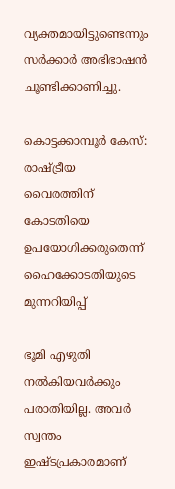വ്യക്തമായിട്ടുണ്ടെന്നും സര്‍ക്കാര്‍ അഭിഭാഷന്‍ ചൂണ്ടിക്കാണിച്ചു.

കൊട്ടക്കാമ്പൂര്‍ കേസ്: രാഷ്ട്രീയ വൈരത്തിന് കോടതിയെ ഉപയോഗിക്കരുതെന്ന് ഹൈക്കോടതിയുടെ മുന്നറിയിപ്പ്

ഭൂമി എഴുതി നല്‍കിയവര്‍ക്കും പരാതിയില്ല. അവര്‍ സ്വന്തം ഇഷ്ടപ്രകാരമാണ്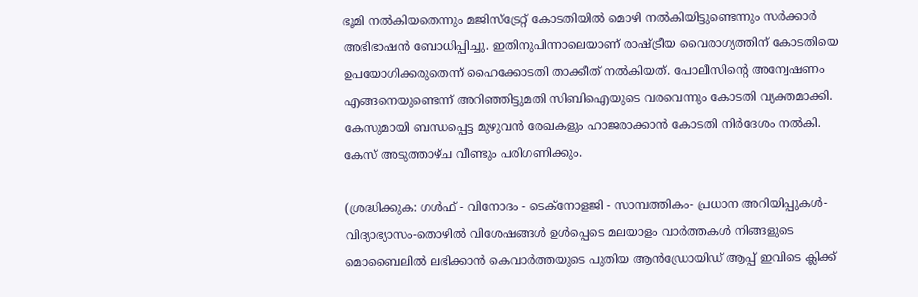ഭൂമി നല്‍കിയതെന്നും മജിസ്‌ട്രേറ്റ് കോടതിയില്‍ മൊഴി നല്‍കിയിട്ടുണ്ടെന്നും സര്‍ക്കാര്‍ അഭിഭാഷന്‍ ബോധിപ്പിച്ചു. ഇതിനുപിന്നാലെയാണ് രാഷ്ട്രീയ വൈരാഗ്യത്തിന് കോടതിയെ ഉപയോഗിക്കരുതെന്ന് ഹൈക്കോടതി താക്കീത് നല്‍കിയത്. പോലീസിന്റെ അന്വേഷണം എങ്ങനെയുണ്ടെന്ന് അറിഞ്ഞിട്ടുമതി സിബിഐയുടെ വരവെന്നും കോടതി വ്യക്തമാക്കി. കേസുമായി ബന്ധപ്പെട്ട മുഴുവന്‍ രേഖകളും ഹാജരാക്കാന്‍ കോടതി നിര്‍ദേശം നല്‍കി. കേസ് അടുത്താഴ്ച വീണ്ടും പരിഗണിക്കും.

(ശ്രദ്ധിക്കുക: ഗൾഫ് - വിനോദം - ടെക്നോളജി - സാമ്പത്തികം- പ്രധാന അറിയിപ്പുകൾ-വിദ്യാഭ്യാസം-തൊഴിൽ വിശേഷങ്ങൾ ഉൾപ്പെടെ മലയാളം വാർത്തകൾ നിങ്ങളുടെ മൊബൈലിൽ ലഭിക്കാൻ കെവാർത്തയുടെ പുതിയ ആൻഡ്രോയിഡ് ആപ്പ് ഇവിടെ ക്ലിക്ക്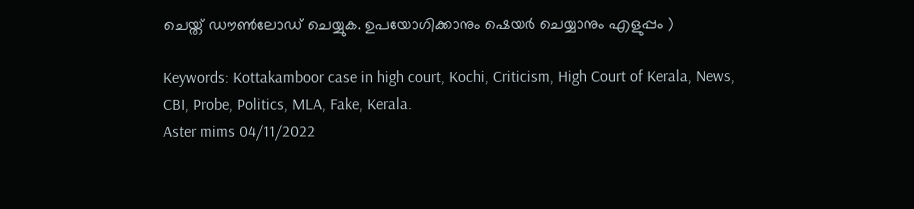ചെയ്ത് ഡൗൺലോഡ് ചെയ്യുക. ഉപയോഗിക്കാനും ഷെയർ ചെയ്യാനും എളുപ്പം )

Keywords: Kottakamboor case in high court, Kochi, Criticism, High Court of Kerala, News, CBI, Probe, Politics, MLA, Fake, Kerala.
Aster mims 04/11/2022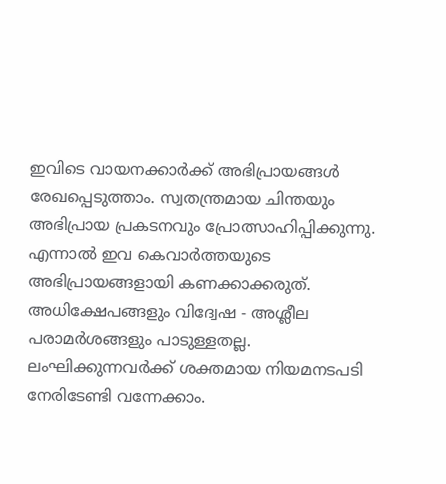ഇവിടെ വായനക്കാർക്ക് അഭിപ്രായങ്ങൾ രേഖപ്പെടുത്താം. സ്വതന്ത്രമായ ചിന്തയും അഭിപ്രായ പ്രകടനവും പ്രോത്സാഹിപ്പിക്കുന്നു. എന്നാൽ ഇവ കെവാർത്തയുടെ അഭിപ്രായങ്ങളായി കണക്കാക്കരുത്. അധിക്ഷേപങ്ങളും വിദ്വേഷ - അശ്ലീല പരാമർശങ്ങളും പാടുള്ളതല്ല. ലംഘിക്കുന്നവർക്ക് ശക്തമായ നിയമനടപടി നേരിടേണ്ടി വന്നേക്കാം.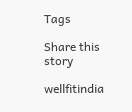Tags

Share this story

wellfitindia